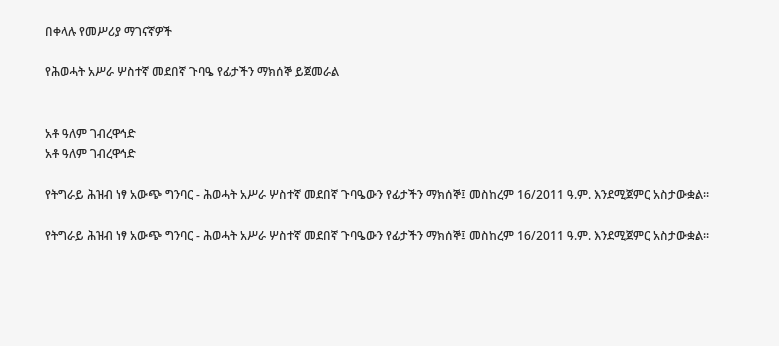በቀላሉ የመሥሪያ ማገናኛዎች

የሕወሓት አሥራ ሦስተኛ መደበኛ ጉባዔ የፊታችን ማክሰኞ ይጀመራል


አቶ ዓለም ገብረዋኅድ
አቶ ዓለም ገብረዋኅድ

የትግራይ ሕዝብ ነፃ አውጭ ግንባር - ሕወሓት አሥራ ሦስተኛ መደበኛ ጉባዔውን የፊታችን ማክሰኞ፤ መስከረም 16/2011 ዓ.ም. እንደሚጀምር አስታውቋል።

የትግራይ ሕዝብ ነፃ አውጭ ግንባር - ሕወሓት አሥራ ሦስተኛ መደበኛ ጉባዔውን የፊታችን ማክሰኞ፤ መስከረም 16/2011 ዓ.ም. እንደሚጀምር አስታውቋል።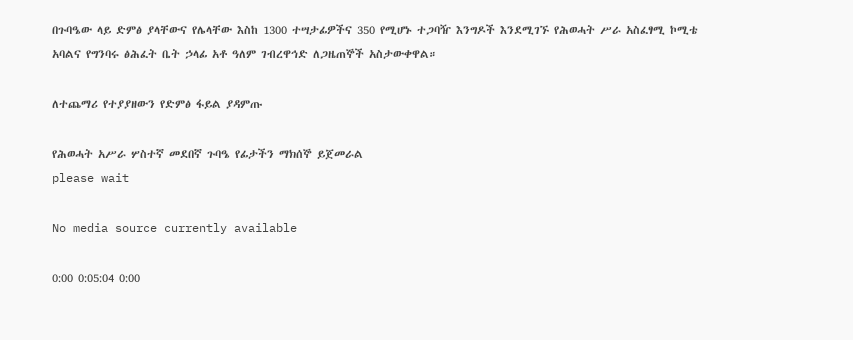በጉባዔው ላይ ድምፅ ያላቸውና የሌላቸው እስከ 1300 ተሣታፊዎችና 350 የሚሆኑ ተጋባዥ እንግዶች እንደሚገኙ የሕወሓት ሥራ አስፈፃሚ ኮሚቴ አባልና የግንባሩ ፅሕፈት ቤት ኃላፊ አቶ ዓለም ገብረዋኅድ ለጋዜጠኞች አስታውቀዋል።

ለተጨማሪ የተያያዘውን የድምፅ ፋይል ያዳምጡ

የሕወሓት አሥራ ሦስተኛ መደበኛ ጉባዔ የፊታችን ማክሰኞ ይጀመራል
please wait

No media source currently available

0:00 0:05:04 0:00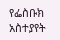የፌስቡክ አስተያየት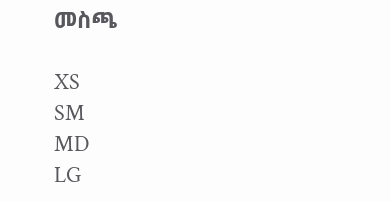መስጫ

XS
SM
MD
LG